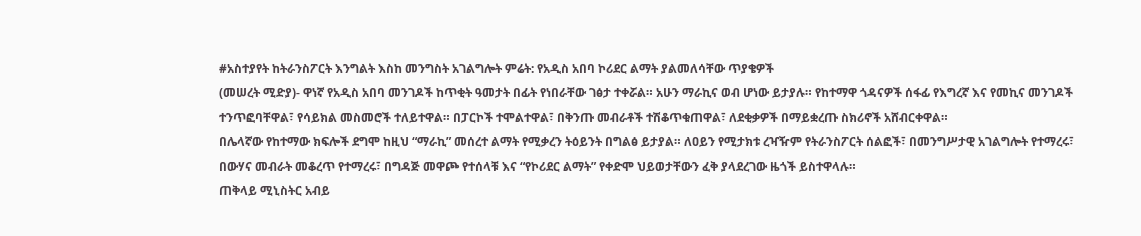#አስተያየት ከትራንስፖርት እንግልት እስከ መንግስት አገልግሎት ምሬት: የአዲስ አበባ ኮሪደር ልማት ያልመለሳቸው ጥያቄዎች
(መሠረት ሚድያ)- ዋነኛ የአዲስ አበባ መንገዶች ከጥቂት ዓመታት በፊት የነበራቸው ገፅታ ተቀሯል። አሁን ማራኪና ወብ ሆነው ይታያሉ። የከተማዋ ጎዳናዎች ሰፋፊ የእግረኛ እና የመኪና መንገዶች ተንጥፎባቸዋል፣ የሳይክል መስመሮች ተለይተዋል። በፓርኮች ተሞልተዋል፣ በቅንጡ መብራቶች ተሽቆጥቁጠዋል፣ ለደቂቃዎች በማይቋረጡ ስክሪኖች አሸብርቀዋል።
በሌላኛው የከተማው ክፍሎች ደግሞ ከዚህ “ማራኪ” መሰረተ ልማት የሚቃረን ትዕይንት በግልፅ ይታያል። ለዐይን የሚታክቱ ረዣዥም የትራንስፖርት ሰልፎች፣ በመንግሥታዊ አገልግሎት የተማረሩ፣ በውሃና መብራት መቆረጥ የተማረሩ፣ በግዳጅ መዋጮ የተሰላቹ እና “የኮሪደር ልማት” የቀድሞ ህይወታቸውን ፈቅ ያላደረገው ዜጎች ይስተዋላሉ።
ጠቅላይ ሚኒስትር አብይ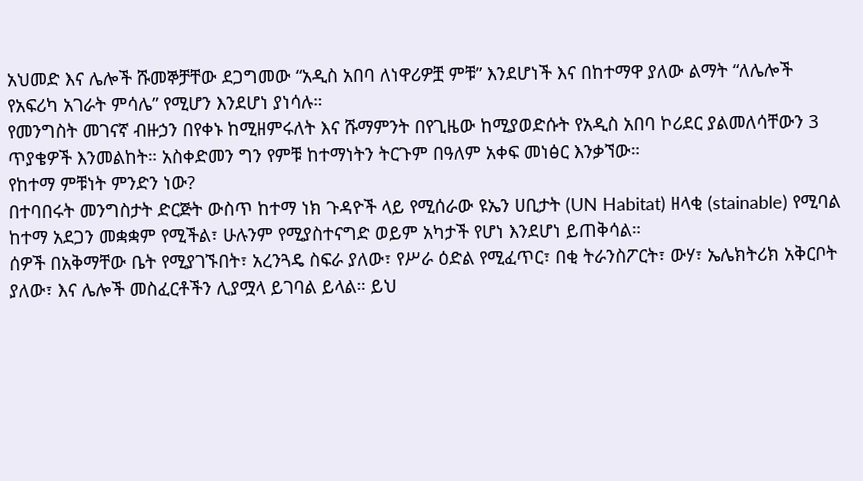አህመድ እና ሌሎች ሹመኞቻቸው ደጋግመው “አዲስ አበባ ለነዋሪዎቿ ምቹ” እንደሆነች እና በከተማዋ ያለው ልማት “ለሌሎች የአፍሪካ አገራት ምሳሌ” የሚሆን እንደሆነ ያነሳሉ።
የመንግስት መገናኛ ብዙኃን በየቀኑ ከሚዘምሩለት እና ሹማምንት በየጊዜው ከሚያወድሱት የአዲስ አበባ ኮሪደር ያልመለሳቸውን 3 ጥያቄዎች እንመልከት። አስቀድመን ግን የምቹ ከተማነትን ትርጉም በዓለም አቀፍ መነፅር እንቃኘው።
የከተማ ምቹነት ምንድን ነው?
በተባበሩት መንግስታት ድርጅት ውስጥ ከተማ ነክ ጉዳዮች ላይ የሚሰራው ዩኤን ሀቢታት (UN Habitat) ዘላቂ (stainable) የሚባል ከተማ አደጋን መቋቋም የሚችል፣ ሁሉንም የሚያስተናግድ ወይም አካታች የሆነ እንደሆነ ይጠቅሳል።
ሰዎች በአቅማቸው ቤት የሚያገኙበት፣ አረንጓዴ ስፍራ ያለው፣ የሥራ ዕድል የሚፈጥር፣ በቂ ትራንስፖርት፣ ውሃ፣ ኤሌክትሪክ አቅርቦት ያለው፣ እና ሌሎች መስፈርቶችን ሊያሟላ ይገባል ይላል። ይህ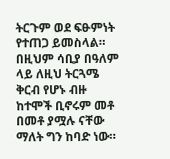ትርጉም ወደ ፍፁምነት የተጠጋ ይመስላል።
በዚህም ሳቢያ በዓለም ላይ ለዚህ ትርጓሜ ቅርብ የሆኑ ብዙ ከተሞች ቢኖሩም መቶ በመቶ ያሟሉ ናቸው ማለት ግን ከባድ ነው።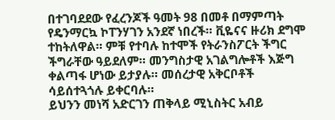በተገባደደው የፈረንጆች ዓመት 98 በመቶ በማምጣት የዴንማርኳ ኮፐንሃገን አንደኛ ነበረች። ቪዬናና ዙሪክ ደግሞ ተከትለዋል። ምቹ የተባሉ ከተሞች የትራንስፖርት ችግር ችግራቸው ዓይደለም። መንግስታዊ አገልግሎቶች እጅግ ቀልጣፋ ሆነው ይታያሉ። መሰረታዊ አቅርቦቶች ሳይሰተጓጎሉ ይቀርባሉ።
ይህንን መነሻ አድርገን ጠቅላይ ሚኒስትር አብይ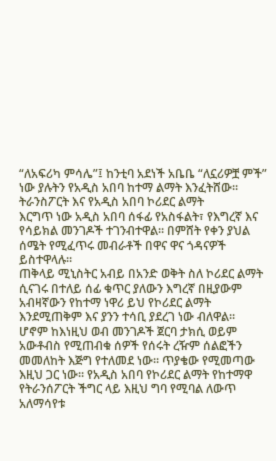“ለአፍሪካ ምሳሌ”፤ ከንቲባ አደነች አቤቤ “ለኗሪዎቿ ምች” ነው ያሉትን የአዲስ አበባ ከተማ ልማት እንፈትሸው።
ትራንስፖርት እና የአዲስ አበባ ኮሪደር ልማት
እርግጥ ነው አዲስ አበባ ሰፋፊ የአስፋልት፣ የእግረኛ እና የሳይክል መንገዶች ተገንብተዋል። በምሸት የቀን ያህል ሰሜት የሚፈጥሩ መብራቶች በዋና ዋና ጎዳናዎች ይስተዋላሉ።
ጠቅላይ ሚኒስትር አብይ በአንድ ወቅት ስለ ኮሪደር ልማት ሲናገሩ በተለይ ሰፊ ቁጥር ያለውን እግረኛ በዚያውም አብዛኛውን የከተማ ነዋሪ ይህ የኮሪደር ልማት እንደሚጠቅም እና ያንን ተሳቢ ያደረገ ነው ብለዋል።
ሆኖም ከእነዚህ ወብ መንገዶች ጀርባ ታክሲ ወይም አውቶብስ የሚጠብቁ ሰዎች የሰሩት ረዥም ሰልፎችን መመለከት እጅግ የተለመደ ነው። ጥያቄው የሚመጣው እዚህ ጋር ነው። የአዲስ አበባ የኮሪደር ልማት የከተማዋ የትራንሰፖርት ችግር ላይ እዚህ ግባ የሚባል ለውጥ አለማሳየቱ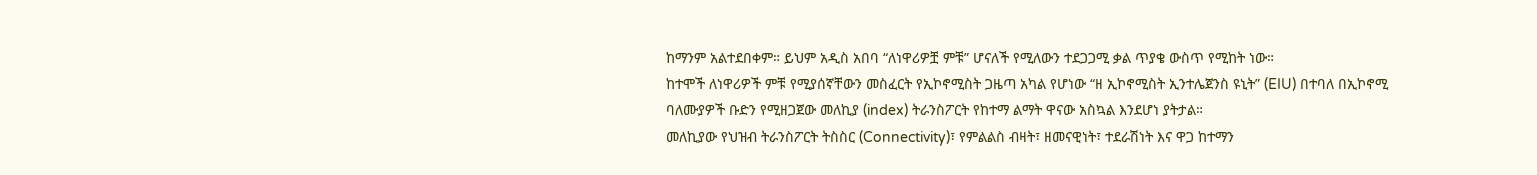ከማንም አልተደበቀም። ይህም አዲስ አበባ “ለነዋሪዎቿ ምቹ” ሆናለች የሚለውን ተደጋጋሚ ቃል ጥያቄ ውስጥ የሚከት ነው።
ከተሞች ለነዋሪዎች ምቹ የሚያሰኛቸውን መስፈርት የኢኮኖሚስት ጋዜጣ አካል የሆነው “ዘ ኢኮኖሚስት ኢንተሌጀንስ ዩኒት” (EIU) በተባለ በኢኮኖሚ ባለሙያዎች ቡድን የሚዘጋጀው መለኪያ (index) ትራንስፖርት የከተማ ልማት ዋናው አስኳል እንደሆነ ያትታል።
መለኪያው የህዝብ ትራንስፖርት ትስስር (Connectivity)፣ የምልልስ ብዛት፣ ዘመናዊነት፣ ተደራሽነት እና ዋጋ ከተማን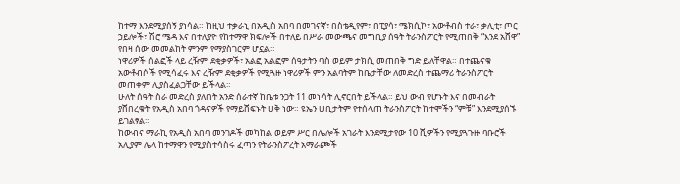ከተማ እንደሚያሰኝ ያነሳል። ከዚህ ተቃራኒ በአዲስ አበባ በመገናኛ፣ በስቴዲየም፣ በፒያሳ፣ ሜክሲኮ፣ አውቶብስ ተራ፣ ቃሊቲ፣ ጦር ኃይሎች፣ ሽሮ ሜዳ እና በተለያዮ የከተማዋ ክፍሎች በተለይ በሥራ መውጫና መግቢያ ሰዓት ትራንስፖርት የሚጠበቅ “እንደ አሸዋ” የበዛ ሰው መመልከት ምንም የማያስገርም ሆኗል።
ነዋሪዎች ሰልፎች ላይ ረዥም ደቂቃዎች፣ አልፎ አልፎም ሰዓታትን ባስ ወይም ታክሲ መጠበቅ ግድ ይለቸዋል። በተጨናቁ አውቶብሶች የሚሳፈሩ እና ረዥም ደቂቃዎች የሚጓዙ ነዋሪዎች ምን አልባትም ከቤታቸው ለመድረስ ተጨማሪ ትራንስፖርት መጠቀም ሊያስፈልጋቸው ይችላል።
ሁለት ሰዓት ስራ መድረስ ያለበት አንድ ሰራተኛ ከቤቱ ንጋት 11 መነሳት ሊኖርበት ይችላል። ይህ ውብ የሆኑት እና በመብራት ያሸበረቁት የአዲስ አበባ ጎዳናዎች የማይሸፍኑት ሀቅ ነው። ዩኤን ሀቢታትም የተሰላጠ ትራንስፖርት ከተሞችን “ምቹ” እንደሚያሰኙ ይገልፃል።
ከውብና ማራኪ የአዲስ አበባ መንገዶች መካከል ወይም ሥር በሌሎች አገራት እንደሚታየው 10 ሺዎችን የሚያጓጉዙ ባቡሮች አሊያም ሌላ ከተማዋን የሚያስተሳስሩ ፈጣን የትራንስፖረት አማራጮች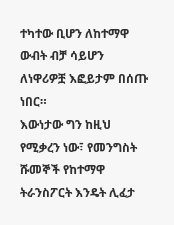ተካተው ቢሆን ለከተማዋ ውብት ብቻ ሳይሆን ለነዋሪዎቿ እፎይታም በሰጡ ነበር።
እውነታው ግን ከዚህ የሚቃረን ነው፣ የመንግስት ሹመኞች የከተማዋ ትራንስፖርት እንዴት ሊፈታ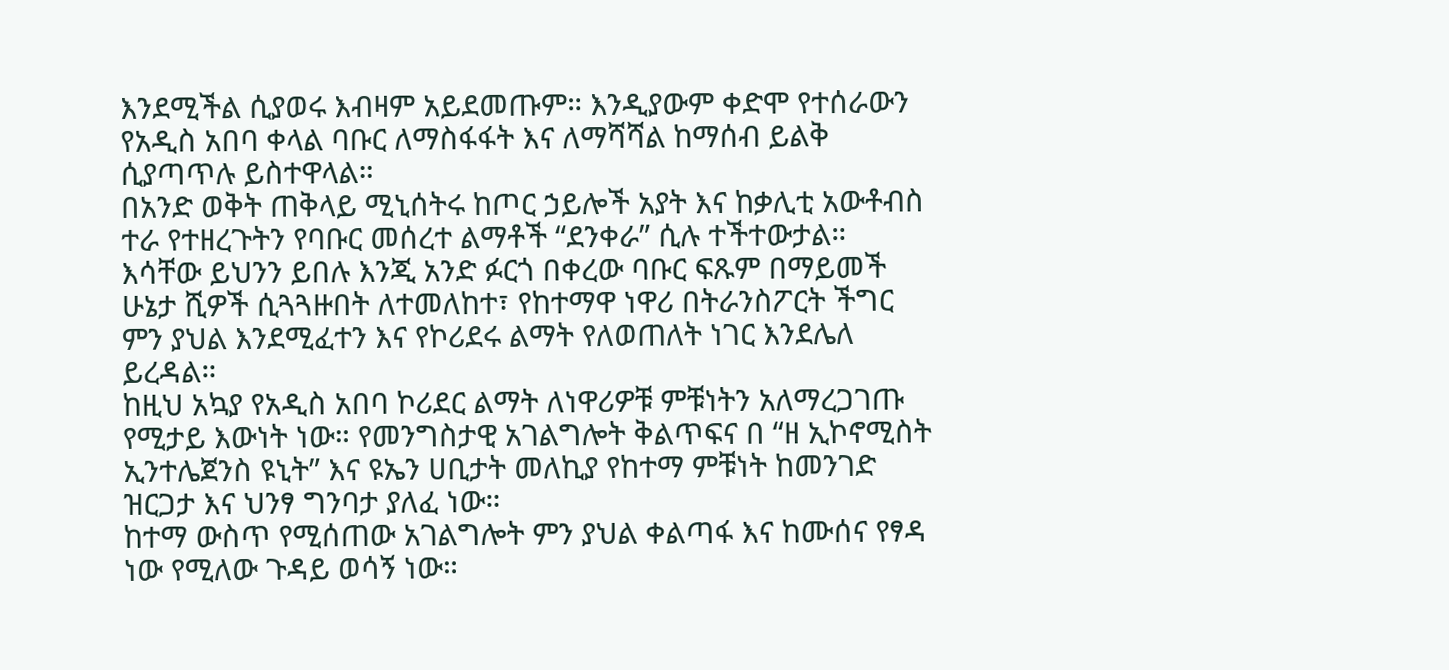እንደሚችል ሲያወሩ እብዛም አይደመጡም። እንዲያውም ቀድሞ የተሰራውን የአዲስ አበባ ቀላል ባቡር ለማስፋፋት እና ለማሻሻል ከማሰብ ይልቅ ሲያጣጥሉ ይስተዋላል።
በአንድ ወቅት ጠቅላይ ሚኒሰትሩ ከጦር ኃይሎች አያት እና ከቃሊቲ አውቶብስ ተራ የተዘረጉትን የባቡር መሰረተ ልማቶች “ደንቀራ” ሲሉ ተችተውታል። እሳቸው ይህንን ይበሉ እንጂ አንድ ፉርጎ በቀረው ባቡር ፍጹም በማይመች ሁኔታ ሺዎች ሲጓጓዙበት ለተመለከተ፣ የከተማዋ ነዋሪ በትራንስፖርት ችግር ምን ያህል እንደሚፈተን እና የኮሪደሩ ልማት የለወጠለት ነገር እንደሌለ ይረዳል።
ከዚህ አኳያ የአዲስ አበባ ኮሪደር ልማት ለነዋሪዎቹ ምቹነትን አለማረጋገጡ የሚታይ እውነት ነው። የመንግስታዊ አገልግሎት ቅልጥፍና በ “ዘ ኢኮኖሚስት ኢንተሌጀንስ ዩኒት” እና ዩኤን ሀቢታት መለኪያ የከተማ ምቹነት ከመንገድ ዝርጋታ እና ህንፃ ግንባታ ያለፈ ነው።
ከተማ ውስጥ የሚሰጠው አገልግሎት ምን ያህል ቀልጣፋ እና ከሙሰና የፃዳ ነው የሚለው ጉዳይ ወሳኝ ነው።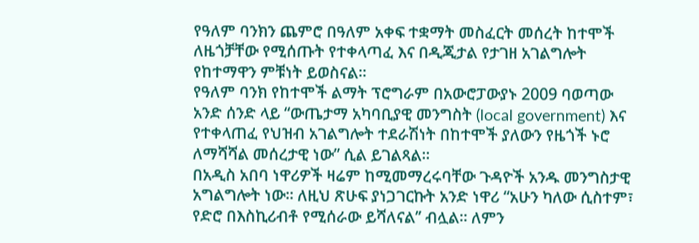የዓለም ባንክን ጨምሮ በዓለም አቀፍ ተቋማት መስፈርት መሰረት ከተሞች ለዜጎቻቸው የሚሰጡት የተቀላጣፈ እና በዲጂታል የታገዘ አገልግሎት የከተማዋን ምቹነት ይወስናል።
የዓለም ባንክ የከተሞች ልማት ፕሮግራም በአውሮፓውያኑ 2009 ባወጣው አንድ ሰንድ ላይ “ውጤታማ አካባቢያዊ መንግስት (local government) እና የተቀላጠፈ የህዝብ አገልግሎት ተደራሽነት በከተሞች ያለውን የዜጎች ኑሮ ለማሻሻል መሰረታዊ ነው” ሲል ይገልጻል።
በአዲስ አበባ ነዋሪዎች ዛሬም ከሚመማረሩባቸው ጉዳዮች አንዱ መንግስታዊ አግልግሎት ነው። ለዚህ ጽሁፍ ያነጋገርኩት አንድ ነዋሪ “አሁን ካለው ሲስተም፣ የድሮ በእስኪሪብቶ የሚሰራው ይሻለናል’’ ብሏል። ለምን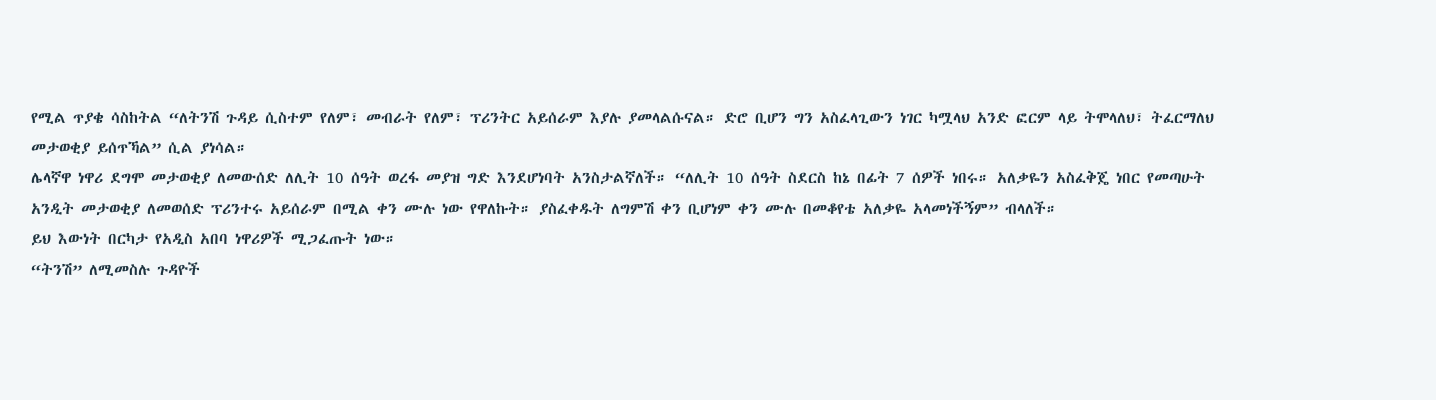የሚል ጥያቄ ሳስከትል “ለትንሽ ጉዳይ ሲስተም የለም፣ መብራት የለም፣ ፕሪንትር አይሰራም እያሉ ያመላልሱናል። ድሮ ቢሆን ግን አስፈላጊውን ነገር ካሟላህ አንድ ፎርም ላይ ትሞላለህ፣ ትፈርማለህ መታወቂያ ይሰጥኻል” ሲል ያነሳል።
ሌላኛዋ ነዋሪ ደግሞ መታወቂያ ለመውሰድ ለሊት 10 ሰዓት ወረፋ መያዝ ግድ እንደሆነባት አንስታልኛለች። “ለሊት 10 ሰዓት ስደርስ ከኔ በፊት 7 ሰዎች ነበሩ። አለቃዬን አስፈቅጄ ነበር የመጣሁት አንዲት መታወቂያ ለመወሰድ ፕሪንተሩ አይሰራም በሚል ቀን ሙሉ ነው የዋለኩት። ያስፈቀዱት ለግምሽ ቀን ቢሆነም ቀን ሙሉ በመቆየቴ አለቃዬ አላመነችኝም” ብላለች።
ይህ እውነት በርካታ የአዲስ አበባ ነዋሪዎች ሚጋፈጡት ነው።
“ትንሽ” ለሚመስሉ ጉዳዮች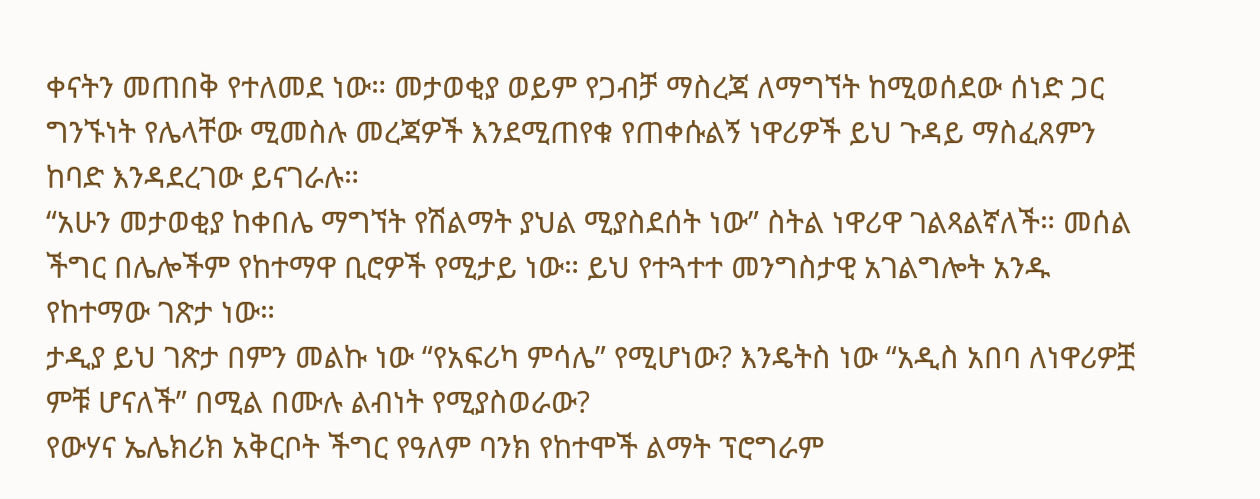ቀናትን መጠበቅ የተለመደ ነው። መታወቂያ ወይም የጋብቻ ማስረጃ ለማግኘት ከሚወሰደው ሰነድ ጋር ግንኙነት የሌላቸው ሚመስሉ መረጃዎች እንደሚጠየቁ የጠቀሱልኝ ነዋሪዎች ይህ ጉዳይ ማስፈጸምን ከባድ እንዳደረገው ይናገራሉ።
“አሁን መታወቂያ ከቀበሌ ማግኘት የሽልማት ያህል ሚያስደሰት ነው” ስትል ነዋሪዋ ገልጻልኛለች። መሰል ችግር በሌሎችም የከተማዋ ቢሮዎች የሚታይ ነው። ይህ የተጓተተ መንግስታዊ አገልግሎት አንዱ የከተማው ገጽታ ነው።
ታዲያ ይህ ገጽታ በምን መልኩ ነው “የአፍሪካ ምሳሌ” የሚሆነው? እንዴትስ ነው “አዲስ አበባ ለነዋሪዎቿ ምቹ ሆናለች” በሚል በሙሉ ልብነት የሚያስወራው?
የውሃና ኤሌክሪክ አቅርቦት ችግር የዓለም ባንክ የከተሞች ልማት ፕሮግራም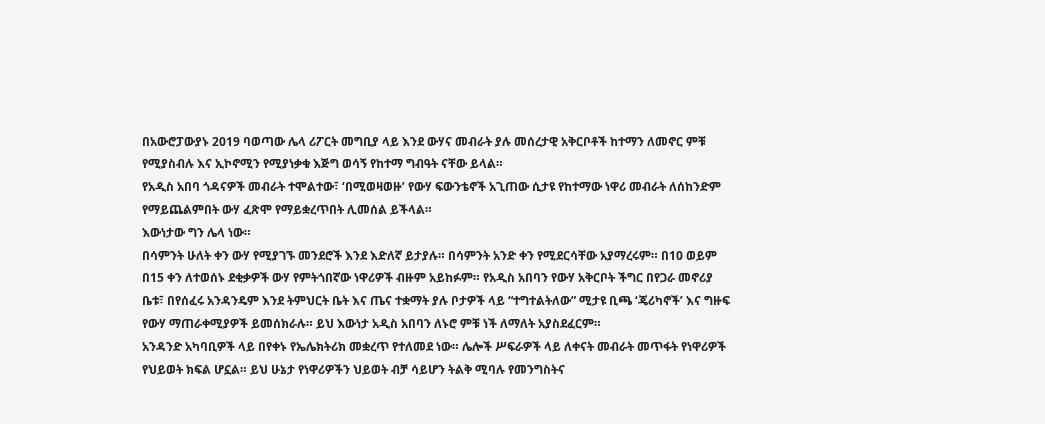በአውሮፓውያኑ 2019 ባወጣው ሌላ ሪፖርት መግቢያ ላይ እንደ ውሃና መብራት ያሉ መሰረታዊ አቅርቦቶች ከተማን ለመኖር ምቹ የሚያስብሉ እና ኢኮኖሚን የሚያነቃቁ እጅግ ወሳኝ የከተማ ግብዓት ናቸው ይላል።
የአዲስ አበባ ጎዳናዎች መብራት ተሞልተው፣ ‘በሚወዛወዙ’ የውሃ ፍውንቴኖች አጊጠው ሲታዩ የከተማው ነዋሪ መብራት ለሰከንድም የማይጨልምበት ውሃ ፈጽሞ የማይቋረጥበት ሊመሰል ይችላል።
እውነታው ግን ሌላ ነው።
በሳምንት ሁለት ቀን ውሃ የሚያገኙ መንደሮች እንደ እድለኛ ይታያሉ። በሳምንት አንድ ቀን የሚደርሳቸው አያማረሩም። በ10 ወይም በ15 ቀን ለተወሰኑ ደቂቃዎች ውሃ የምትጎበኛው ነዋሪዎች ብዙም አይከፉም። የአዲስ አበባን የውሃ አቅርቦት ችግር በየጋራ መኖሪያ ቤቱ፣ በየሰፈሩ አንዳንዴም እንደ ትምህርት ቤት እና ጤና ተቋማት ያሉ ቦታዎች ላይ “ተግተልትለው” ሚታዩ ቢጫ ‘ጄሪካኖች’ እና ግዙፍ የውሃ ማጠራቀሚያዎች ይመሰክራሉ። ይህ እውነታ አዲስ አበባን ለኑሮ ምቹ ነች ለማለት አያስደፈርም።
አንዳንድ አካባቢዎች ላይ በየቀኑ የኤሌክትሪክ መቋረጥ የተለመደ ነው። ሌሎች ሥፍራዎች ላይ ለቀናት መብራት መጥፋት የነዋሪዎች የህይወት ክፍል ሆኗል። ይህ ሁኔታ የነዋሪዎችን ህይወት ብቻ ሳይሆን ትልቅ ሚባሉ የመንግስትና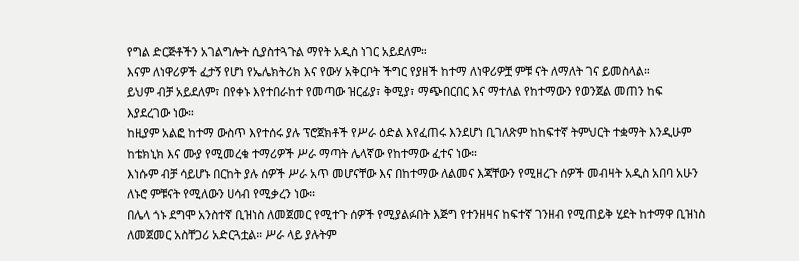የግል ድርጅቶችን አገልግሎት ሲያስተጓጉል ማየት አዲስ ነገር አይደለም።
እናም ለነዋሪዎች ፈታኝ የሆነ የኤሌክትሪክ እና የውሃ አቅርቦት ችግር የያዘች ከተማ ለነዋሪዎቿ ምቹ ናት ለማለት ገና ይመስላል።
ይህም ብቻ አይደለም፣ በየቀኑ እየተበራከተ የመጣው ዝርፊያ፣ ቅሚያ፣ ማጭበርበር እና ማተለል የከተማውን የወንጀል መጠን ከፍ እያደረገው ነው።
ከዚያም አልፎ ከተማ ውስጥ እየተሰሩ ያሉ ፕሮጀክቶች የሥራ ዕድል እየፈጠሩ እንደሆነ ቢገለጽም ከከፍተኛ ትምህርት ተቋማት እንዲሁም ከቴክኒክ እና ሙያ የሚመረቁ ተማሪዎች ሥራ ማጣት ሌላኛው የከተማው ፈተና ነው።
እነሱም ብቻ ሳይሆኑ በርከት ያሉ ሰዎች ሥራ አጥ መሆናቸው እና በከተማው ለልመና እጃቸውን የሚዘረጉ ሰዎች መብዛት አዲስ አበባ አሁን ለኑሮ ምቹናት የሚለውን ሀሳብ የሚቃረን ነው።
በሌላ ጎኑ ደግሞ አንስተኛ ቢዝነስ ለመጀመር የሚተጉ ሰዎች የሚያልፉበት እጅግ የተንዘዛና ከፍተኛ ገንዘብ የሚጠይቅ ሂደት ከተማዋ ቢዝነስ ለመጀመር አስቸጋሪ አድርጓቷል። ሥራ ላይ ያሉትም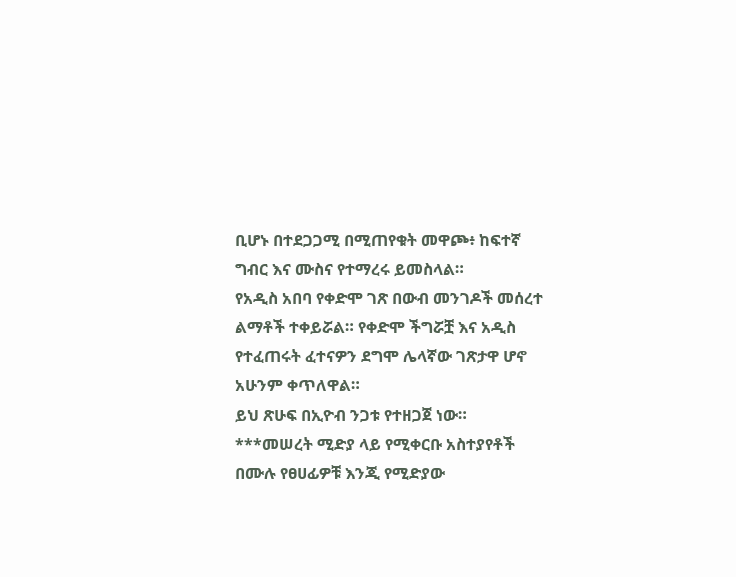ቢሆኑ በተደጋጋሚ በሚጠየቁት መዋጮ፥ ከፍተኛ ግብር እና ሙስና የተማረሩ ይመስላል።
የአዲስ አበባ የቀድሞ ገጽ በውብ መንገዶች መሰረተ ልማቶች ተቀይሯል። የቀድሞ ችግሯቿ እና አዲስ የተፈጠሩት ፈተናዎን ደግሞ ሌላኛው ገጽታዋ ሆኖ አሁንም ቀጥለዋል።
ይህ ጽሁፍ በኢዮብ ንጋቱ የተዘጋጀ ነው።
***መሠረት ሚድያ ላይ የሚቀርቡ አስተያየቶች በሙሉ የፀሀፊዎቹ እንጂ የሚድያው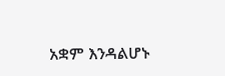አቋም እንዳልሆኑ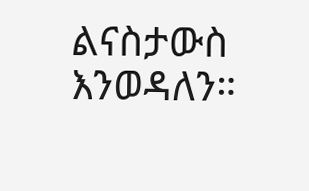ልናስታውስ እንወዳለን።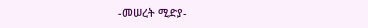-መሠረት ሚድያ-